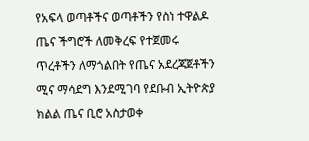የአፍላ ወጣቶችና ወጣቶችን የስነ ተዋልዶ ጤና ችግሮች ለመቅረፍ የተጀመሩ ጥረቶችን ለማጎልበት የጤና አደረጃጀቶችን ሚና ማሳደግ እንደሚገባ የደቡብ ኢትዮጵያ ክልል ጤና ቢሮ አስታወቀ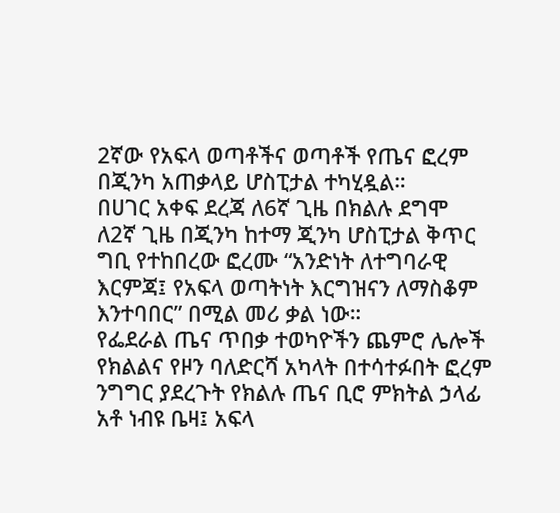2ኛው የአፍላ ወጣቶችና ወጣቶች የጤና ፎረም በጂንካ አጠቃላይ ሆስፒታል ተካሂዷል።
በሀገር አቀፍ ደረጃ ለ6ኛ ጊዜ በክልሉ ደግሞ ለ2ኛ ጊዜ በጂንካ ከተማ ጂንካ ሆስፒታል ቅጥር ግቢ የተከበረው ፎረሙ “አንድነት ለተግባራዊ እርምጃ፤ የአፍላ ወጣትነት እርግዝናን ለማስቆም እንተባበር” በሚል መሪ ቃል ነው።
የፌደራል ጤና ጥበቃ ተወካዮችን ጨምሮ ሌሎች የክልልና የዞን ባለድርሻ አካላት በተሳተፉበት ፎረም ንግግር ያደረጉት የክልሉ ጤና ቢሮ ምክትል ኃላፊ አቶ ነብዩ ቤዛ፤ አፍላ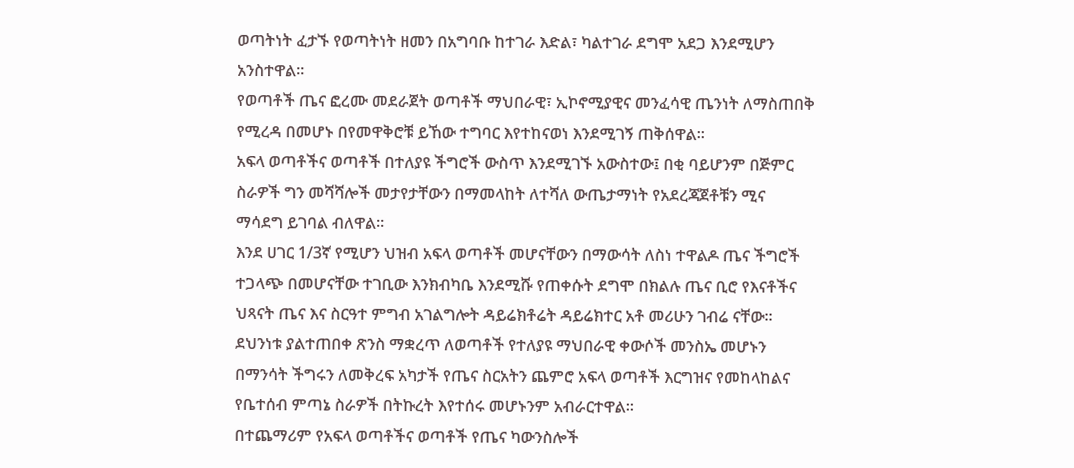ወጣትነት ፈታኙ የወጣትነት ዘመን በአግባቡ ከተገራ እድል፣ ካልተገራ ደግሞ አደጋ እንደሚሆን አንስተዋል።
የወጣቶች ጤና ፎረሙ መደራጀት ወጣቶች ማህበራዊ፣ ኢኮኖሚያዊና መንፈሳዊ ጤንነት ለማስጠበቅ የሚረዳ በመሆኑ በየመዋቅሮቹ ይኸው ተግባር እየተከናወነ እንደሚገኝ ጠቅሰዋል።
አፍላ ወጣቶችና ወጣቶች በተለያዩ ችግሮች ውስጥ እንደሚገኙ አውስተው፤ በቂ ባይሆንም በጅምር ስራዎች ግን መሻሻሎች መታየታቸውን በማመላከት ለተሻለ ውጤታማነት የአደረጃጀቶቹን ሚና ማሳደግ ይገባል ብለዋል።
እንደ ሀገር 1/3ኛ የሚሆን ህዝብ አፍላ ወጣቶች መሆናቸውን በማውሳት ለስነ ተዋልዶ ጤና ችግሮች ተጋላጭ በመሆናቸው ተገቢው እንክብካቤ እንደሚሹ የጠቀሱት ደግሞ በክልሉ ጤና ቢሮ የእናቶችና ህጻናት ጤና እና ስርዓተ ምግብ አገልግሎት ዳይሬክቶሬት ዳይሬክተር አቶ መሪሁን ገብሬ ናቸው።
ደህንነቱ ያልተጠበቀ ጽንስ ማቋረጥ ለወጣቶች የተለያዩ ማህበራዊ ቀውሶች መንስኤ መሆኑን በማንሳት ችግሩን ለመቅረፍ አካታች የጤና ስርአትን ጨምሮ አፍላ ወጣቶች እርግዝና የመከላከልና የቤተሰብ ምጣኔ ስራዎች በትኩረት እየተሰሩ መሆኑንም አብራርተዋል።
በተጨማሪም የአፍላ ወጣቶችና ወጣቶች የጤና ካውንስሎች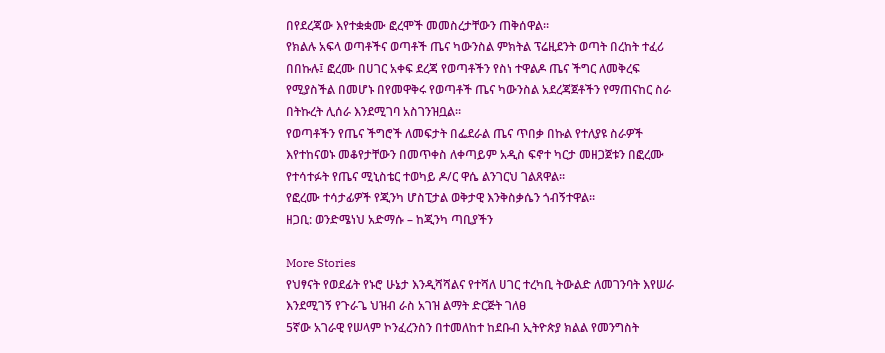በየደረጃው እየተቋቋሙ ፎረሞች መመስረታቸውን ጠቅሰዋል።
የክልሉ አፍላ ወጣቶችና ወጣቶች ጤና ካውንስል ምክትል ፕሬዚደንት ወጣት በረከት ተፈሪ በበኩሉ፤ ፎረሙ በሀገር አቀፍ ደረጃ የወጣቶችን የስነ ተዋልዶ ጤና ችግር ለመቅረፍ የሚያስችል በመሆኑ በየመዋቅሩ የወጣቶች ጤና ካውንስል አደረጃጀቶችን የማጠናከር ስራ በትኩረት ሊሰራ እንደሚገባ አስገንዝቧል።
የወጣቶችን የጤና ችግሮች ለመፍታት በፌደራል ጤና ጥበቃ በኩል የተለያዩ ስራዎች እየተከናወኑ መቆየታቸውን በመጥቀስ ለቀጣይም አዲስ ፍኖተ ካርታ መዘጋጀቱን በፎረሙ የተሳተፉት የጤና ሚኒስቴር ተወካይ ዶ/ር ዋሴ ልንገርህ ገልጸዋል።
የፎረሙ ተሳታፊዎች የጂንካ ሆስፒታል ወቅታዊ እንቅስቃሴን ጎብኝተዋል።
ዘጋቢ: ወንድሜነህ አድማሱ – ከጂንካ ጣቢያችን

More Stories
የህፃናት የወደፊት የኑሮ ሁኔታ እንዲሻሻልና የተሻለ ሀገር ተረካቢ ትውልድ ለመገንባት እየሠራ እንደሚገኝ የጉራጌ ህዝብ ራስ አገዝ ልማት ድርጅት ገለፀ
5ኛው አገራዊ የሠላም ኮንፈረንስን በተመለከተ ከደቡብ ኢትዮጵያ ክልል የመንግስት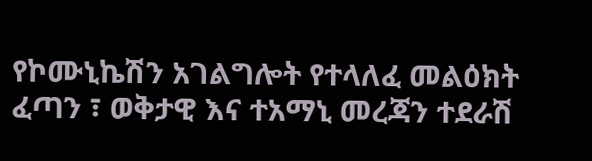የኮሙኒኬሽን አገልግሎት የተላለፈ መልዕክት
ፈጣን ፣ ወቅታዊ እና ተአማኒ መረጃን ተደራሽ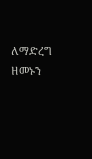ለማድረግ ዘመኑን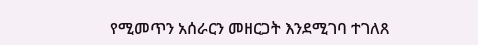የሚመጥን አሰራርን መዘርጋት እንደሚገባ ተገለጸ